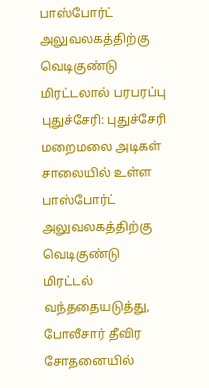பாஸ்போர்ட் அலுவலகத்திற்கு வெடிகுண்டு மிரட்டலால் பரபரப்பு
புதுச்சேரி: புதுச்சேரி மறைமலை அடிகள் சாலையில் உள்ள பாஸ்போர்ட் அலுவலகத்திற்கு வெடிகுண்டு மிரட்டல் வந்ததையடுத்து, போலீசார் தீவிர சோதனையில்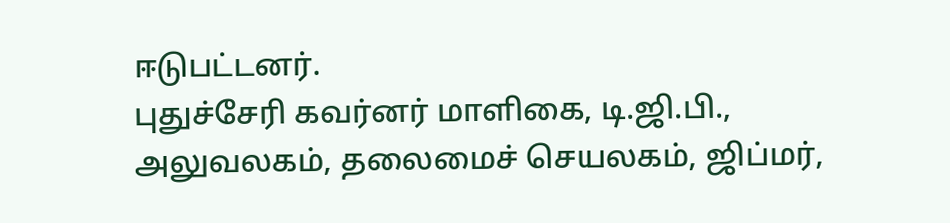ஈடுபட்டனர்.
புதுச்சேரி கவர்னர் மாளிகை, டி.ஜி.பி., அலுவலகம், தலைமைச் செயலகம், ஜிப்மர்,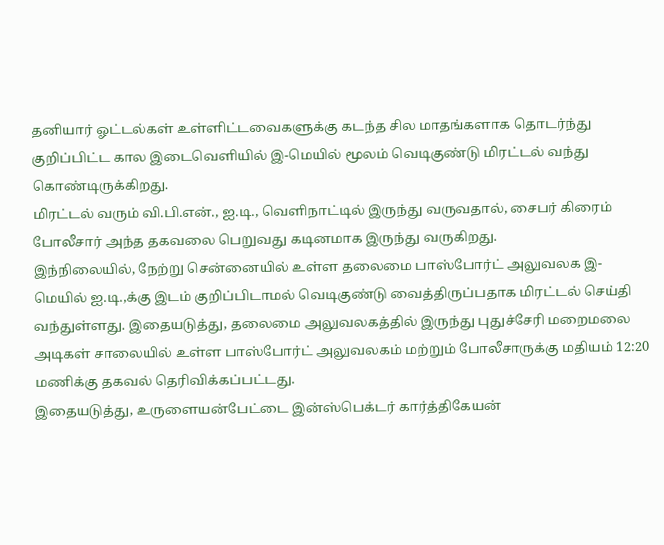தனியார் ஓட்டல்கள் உள்ளிட்டவைகளுக்கு கடந்த சில மாதங்களாக தொடர்ந்து குறிப்பிட்ட கால இடைவெளியில் இ-மெயில் மூலம் வெடிகுண்டு மிரட்டல் வந்து கொண்டிருக்கிறது.
மிரட்டல் வரும் வி.பி.என்., ஐ.டி., வெளிநாட்டில் இருந்து வருவதால், சைபர் கிரைம் போலீசார் அந்த தகவலை பெறுவது கடினமாக இருந்து வருகிறது.
இந்நிலையில், நேற்று சென்னையில் உள்ள தலைமை பாஸ்போர்ட் அலுவலக இ-மெயில் ஐ.டி.,க்கு இடம் குறிப்பிடாமல் வெடிகுண்டு வைத்திருப்பதாக மிரட்டல் செய்தி வந்துள்ளது. இதையடுத்து, தலைமை அலுவலகத்தில் இருந்து புதுச்சேரி மறைமலை அடிகள் சாலையில் உள்ள பாஸ்போர்ட் அலுவலகம் மற்றும் போலீசாருக்கு மதியம் 12:20 மணிக்கு தகவல் தெரிவிக்கப்பட்டது.
இதையடுத்து, உருளையன்பேட்டை இன்ஸ்பெக்டர் கார்த்திகேயன்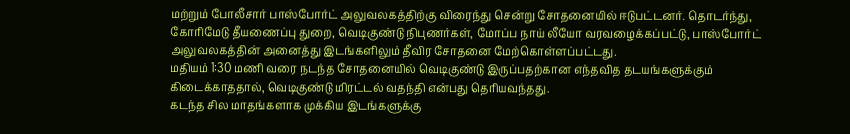மற்றும் போலீசார் பாஸ்போர்ட் அலுவலகத்திற்கு விரைந்து சென்று சோதனையில் ஈடுபட்டனர். தொடர்ந்து, கோரிமேடு தீயணைப்பு துறை, வெடிகுண்டு நிபுணர்கள், மோப்ப நாய் லீயோ வரவழைக்கப்பட்டு, பாஸ்போர்ட் அலுவலகத்தின் அனைத்து இடங்களிலும் தீவிர சோதனை மேற்கொள்ளப்பட்டது.
மதியம் 1:30 மணி வரை நடந்த சோதனையில் வெடிகுண்டு இருப்பதற்கான எந்தவித தடயங்களுக்கும் கிடைக்காததால், வெடிகுண்டு மிரட்டல் வதந்தி என்பது தெரியவந்தது.
கடந்த சில மாதங்களாக முக்கிய இடங்களுக்கு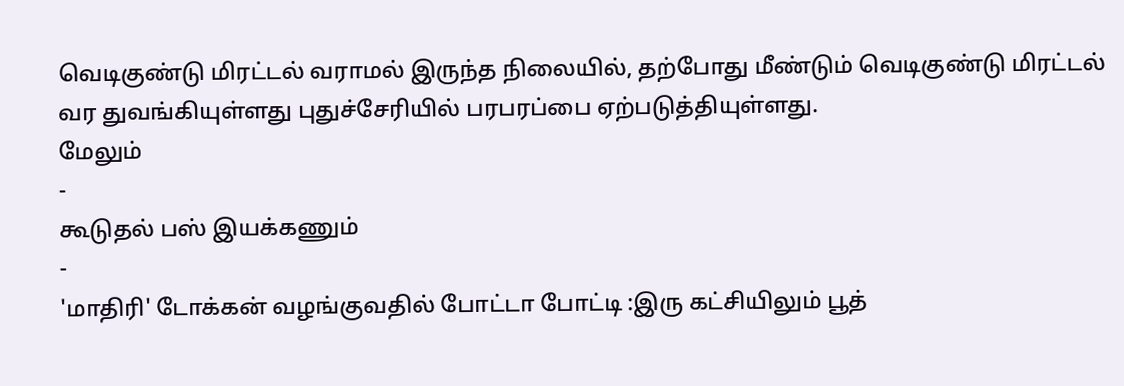வெடிகுண்டு மிரட்டல் வராமல் இருந்த நிலையில், தற்போது மீண்டும் வெடிகுண்டு மிரட்டல் வர துவங்கியுள்ளது புதுச்சேரியில் பரபரப்பை ஏற்படுத்தியுள்ளது.
மேலும்
-
கூடுதல் பஸ் இயக்கணும்
-
'மாதிரி' டோக்கன் வழங்குவதில் போட்டா போட்டி :இரு கட்சியிலும் பூத்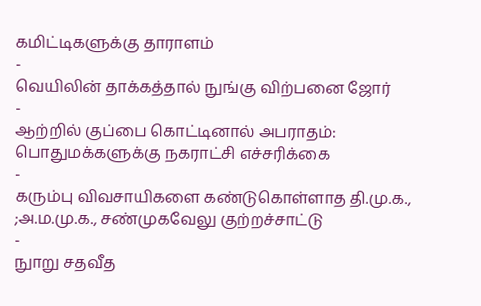கமிட்டிகளுக்கு தாராளம்
-
வெயிலின் தாக்கத்தால் நுங்கு விற்பனை ஜோர்
-
ஆற்றில் குப்பை கொட்டினால் அபராதம்: பொதுமக்களுக்கு நகராட்சி எச்சரிக்கை
-
கரும்பு விவசாயிகளை கண்டுகொள்ளாத தி.மு.க., ;அ.ம.மு.க., சண்முகவேலு குற்றச்சாட்டு
-
நுாறு சதவீத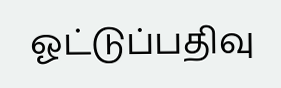ஓட்டுப்பதிவு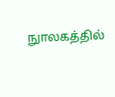நுாலகத்தில்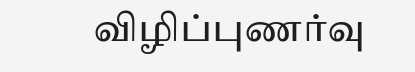விழிப்புணர்வு